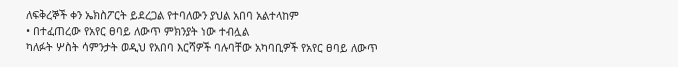ለፍቅረኞች ቀን ኤክስፖርት ይደረጋል የተባለውን ያህል አበባ አልተላከም
• በተፈጠረው የአየር ፀባይ ለውጥ ምክንያት ነው ተብሏል
ካለፉት ሦስት ሳምንታት ወዲህ የአበባ እርሻዎች ባሉባቸው አካባቢዎች የአየር ፀባይ ለውጥ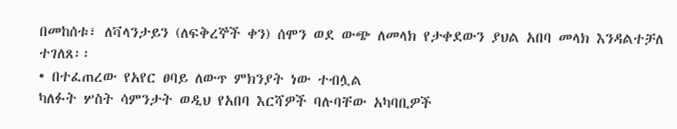በመከሰቱ፣ ለቫላንታይን (ለፍቅረኞች ቀን) ሰሞን ወደ ውጭ ለመላክ የታቀደውን ያህል አበባ መላክ እንዳልተቻለ ተገለጸ፡፡
• በተፈጠረው የአየር ፀባይ ለውጥ ምክንያት ነው ተብሏል
ካለፉት ሦስት ሳምንታት ወዲህ የአበባ እርሻዎች ባሉባቸው አካባቢዎች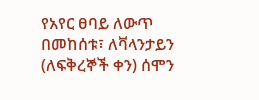የአየር ፀባይ ለውጥ በመከሰቱ፣ ለቫላንታይን (ለፍቅረኞች ቀን) ሰሞን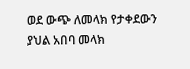ወደ ውጭ ለመላክ የታቀደውን ያህል አበባ መላክ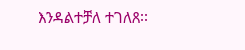እንዳልተቻለ ተገለጸ፡፡